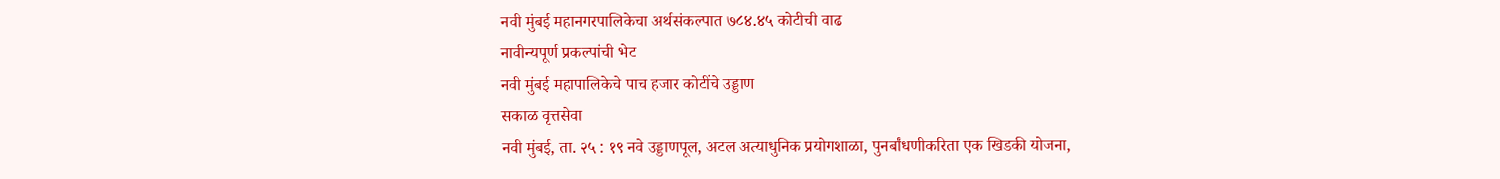नवी मुंबई महानगरपालिकेचा अर्थसंकल्पात ७८४.४५ कोटीची वाढ
नावीन्यपूर्ण प्रकल्पांची भेट
नवी मुंबई महापालिकेचे पाच हजार कोटींचे उड्डाण
सकाळ वृत्तसेवा
नवी मुंबई, ता. २५ : १९ नवे उड्डाणपूल, अटल अत्याधुनिक प्रयोगशाळा, पुनर्बांधणीकरिता एक खिडकी योजना,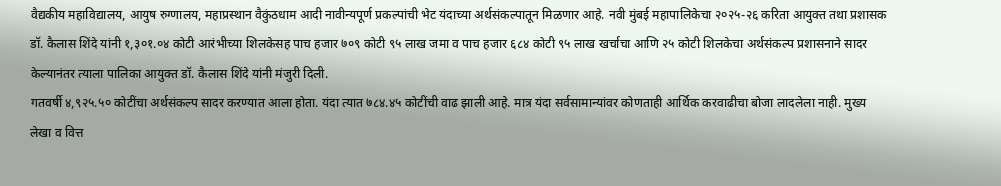वैद्यकीय महाविद्यालय, आयुष रुग्णालय, महाप्रस्थान वैकुंठधाम आदी नावीन्यपूर्ण प्रकल्पांची भेट यंदाच्या अर्थसंकल्पातून मिळणार आहे. नवी मुंबई महापालिकेचा २०२५-२६ करिता आयुक्त तथा प्रशासक डॉ. कैलास शिंदे यांनी १,३०१.०४ कोटी आरंभीच्या शिलकेसह पाच हजार ७०९ कोटी ९५ लाख जमा व पाच हजार ६८४ कोटी ९५ लाख खर्चाचा आणि २५ कोटी शिलकेचा अर्थसंकल्प प्रशासनाने सादर केल्यानंतर त्याला पालिका आयुक्त डॉ. कैलास शिंदे यांनी मंजुरी दिली.
गतवर्षी ४,९२५.५० कोटींचा अर्थसंकल्प सादर करण्यात आला होता. यंदा त्यात ७८४.४५ कोटींची वाढ झाली आहे. मात्र यंदा सर्वसामान्यांवर कोणताही आर्थिक करवाढीचा बोजा लादलेला नाही. मुख्य लेखा व वित्त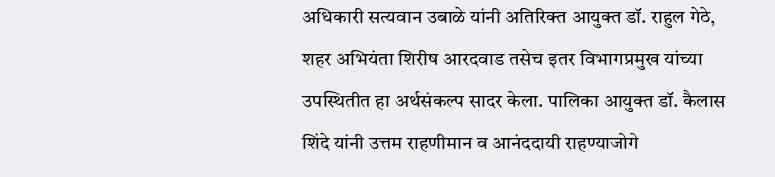अधिकारी सत्यवान उबाळे यांनी अतिरिक्त आयुक्त डॉ. राहुल गेठे, शहर अभियंता शिरीष आरदवाड तसेच इतर विभागप्रमुख यांच्या उपस्थितीत हा अर्थसंकल्प सादर केला. पालिका आयुक्त डॉ. कैलास शिंदे यांनी उत्तम राहणीमान व आनंददायी राहण्याजोगे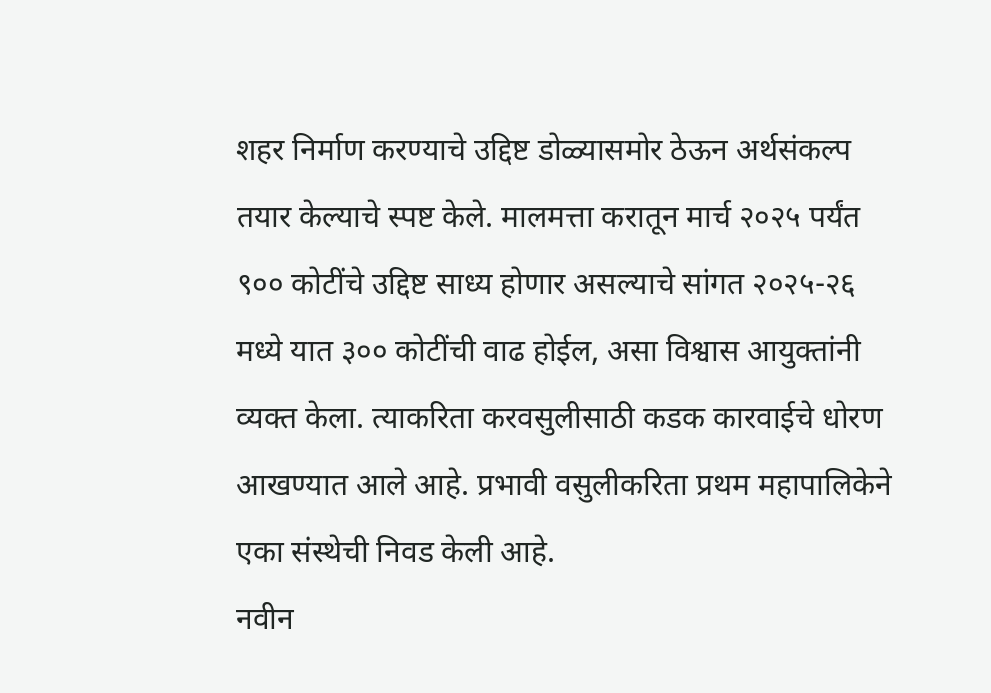शहर निर्माण करण्याचे उद्दिष्ट डोळ्यासमोर ठेऊन अर्थसंकल्प तयार केल्याचे स्पष्ट केले. मालमत्ता करातून मार्च २०२५ पर्यंत ९०० कोटींचे उद्दिष्ट साध्य होणार असल्याचे सांगत २०२५-२६ मध्ये यात ३०० कोटींची वाढ होईल, असा विश्वास आयुक्तांनी व्यक्त केला. त्याकरिता करवसुलीसाठी कडक कारवाईचे धोरण आखण्यात आले आहे. प्रभावी वसुलीकरिता प्रथम महापालिकेने एका संस्थेची निवड केली आहे.
नवीन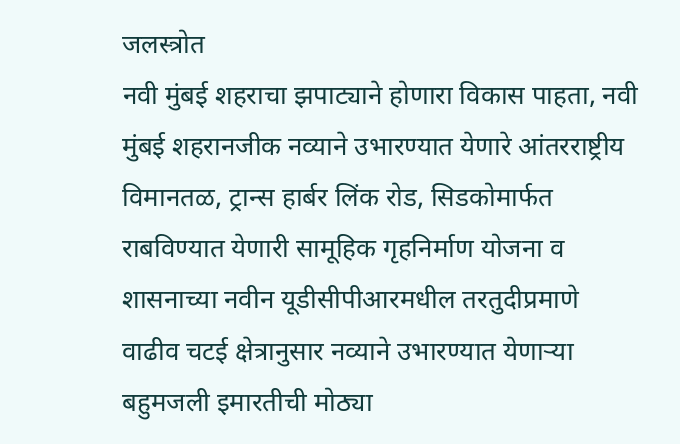जलस्त्रोत
नवी मुंबई शहराचा झपाट्याने होणारा विकास पाहता, नवी मुंबई शहरानजीक नव्याने उभारण्यात येणारे आंतरराष्ट्रीय विमानतळ, ट्रान्स हार्बर लिंक रोड, सिडकोमार्फत राबविण्यात येणारी सामूहिक गृहनिर्माण योजना व शासनाच्या नवीन यूडीसीपीआरमधील तरतुदीप्रमाणे वाढीव चटई क्षेत्रानुसार नव्याने उभारण्यात येणाऱ्या बहुमजली इमारतीची मोठ्या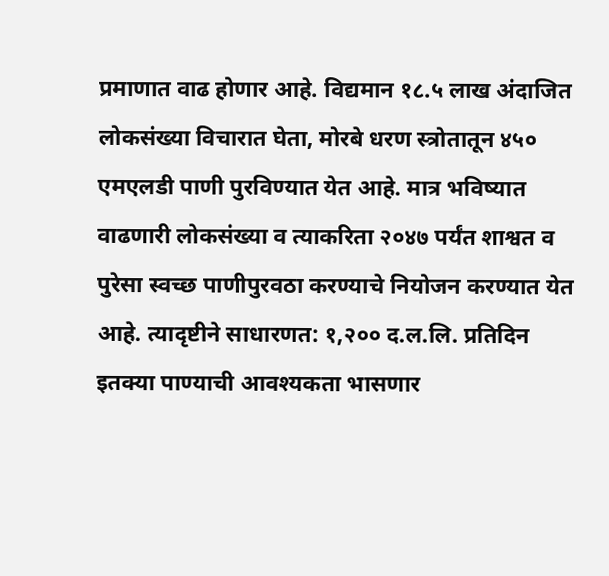प्रमाणात वाढ होणार आहे. विद्यमान १८.५ लाख अंदाजित लोकसंख्या विचारात घेता, मोरबे धरण स्त्रोतातून ४५० एमएलडी पाणी पुरविण्यात येत आहे. मात्र भविष्यात वाढणारी लोकसंख्या व त्याकरिता २०४७ पर्यंत शाश्वत व पुरेसा स्वच्छ पाणीपुरवठा करण्याचे नियोजन करण्यात येत आहे. त्यादृष्टीने साधारणत: १,२०० द.ल.लि. प्रतिदिन इतक्या पाण्याची आवश्यकता भासणार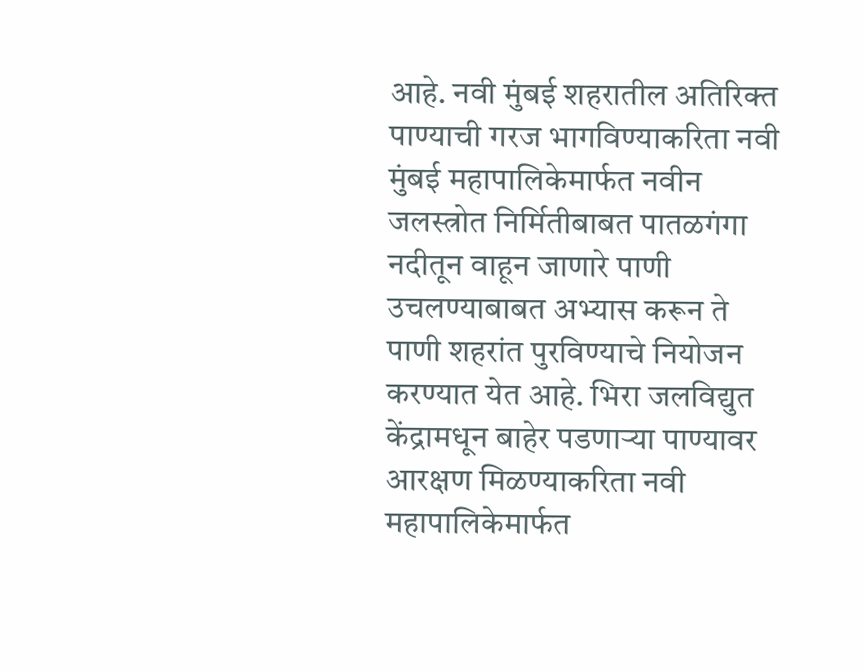आहे. नवी मुंबई शहरातील अतिरिक्त पाण्याची गरज भागविण्याकरिता नवी मुंबई महापालिकेमार्फत नवीन जलस्त्रोत निर्मितीबाबत पातळगंगा नदीतून वाहून जाणारे पाणी उचलण्याबाबत अभ्यास करून ते पाणी शहरांत पुरविण्याचे नियोजन करण्यात येत आहे. भिरा जलविद्युत केंद्रामधून बाहेर पडणाऱ्या पाण्यावर आरक्षण मिळण्याकरिता नवी महापालिकेमार्फत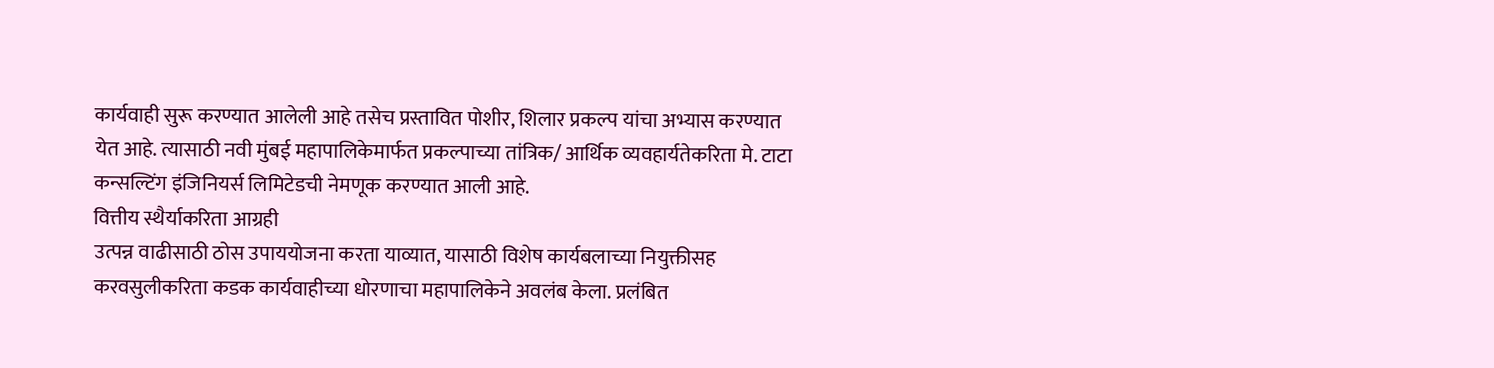कार्यवाही सुरू करण्यात आलेली आहे तसेच प्रस्तावित पोशीर, शिलार प्रकल्प यांचा अभ्यास करण्यात येत आहे. त्यासाठी नवी मुंबई महापालिकेमार्फत प्रकल्पाच्या तांत्रिक/ आर्थिक व्यवहार्यतेकरिता मे. टाटा कन्सल्टिंग इंजिनियर्स लिमिटेडची नेमणूक करण्यात आली आहे.
वित्तीय स्थैर्याकरिता आग्रही
उत्पन्न वाढीसाठी ठोस उपाययोजना करता याव्यात, यासाठी विशेष कार्यबलाच्या नियुक्तीसह करवसुलीकरिता कडक कार्यवाहीच्या धोरणाचा महापालिकेने अवलंब केला. प्रलंबित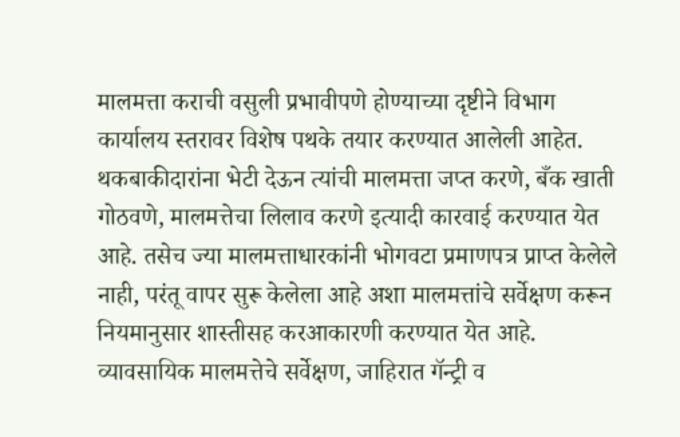मालमत्ता कराची वसुली प्रभावीपणे होण्याच्या दृष्टीने विभाग कार्यालय स्तरावर विशेष पथके तयार करण्यात आलेली आहेत. थकबाकीदारांना भेटी देऊन त्यांची मालमत्ता जप्त करणे, बँक खाती गोठवणे, मालमत्तेचा लिलाव करणे इत्यादी कारवाई करण्यात येत आहे. तसेच ज्या मालमत्ताधारकांनी भोगवटा प्रमाणपत्र प्राप्त केलेले नाही, परंतू वापर सुरू केलेला आहे अशा मालमत्तांचे सर्वेक्षण करून नियमानुसार शास्तीसह करआकारणी करण्यात येत आहे. व्यावसायिक मालमत्तेचे सर्वेक्षण, जाहिरात गॅन्ट्री व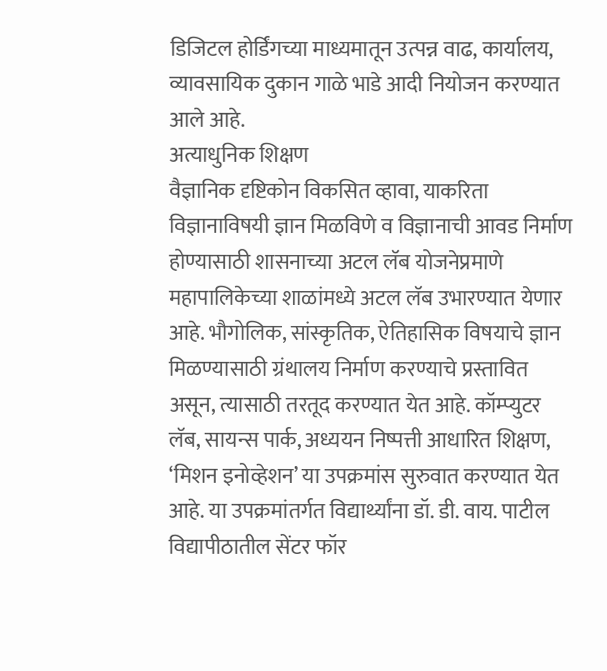डिजिटल होर्डिंगच्या माध्यमातून उत्पन्न वाढ, कार्यालय, व्यावसायिक दुकान गाळे भाडे आदी नियोजन करण्यात आले आहे.
अत्याधुनिक शिक्षण
वैज्ञानिक दृष्टिकोन विकसित व्हावा, याकरिता विज्ञानाविषयी ज्ञान मिळविणे व विज्ञानाची आवड निर्माण होण्यासाठी शासनाच्या अटल लॅब योजनेप्रमाणे महापालिकेच्या शाळांमध्ये अटल लॅब उभारण्यात येणार आहे. भौगोलिक, सांस्कृतिक, ऐतिहासिक विषयाचे ज्ञान मिळण्यासाठी ग्रंथालय निर्माण करण्याचे प्रस्तावित असून, त्यासाठी तरतूद करण्यात येत आहे. कॉम्प्युटर लॅब, सायन्स पार्क, अध्ययन निष्पत्ती आधारित शिक्षण, ‘मिशन इनोव्हेशन’ या उपक्रमांस सुरुवात करण्यात येत आहे. या उपक्रमांतर्गत विद्यार्थ्यांना डॉ. डी. वाय. पाटील विद्यापीठातील सेंटर फॉर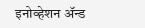इनोव्हेशन ॲन्ड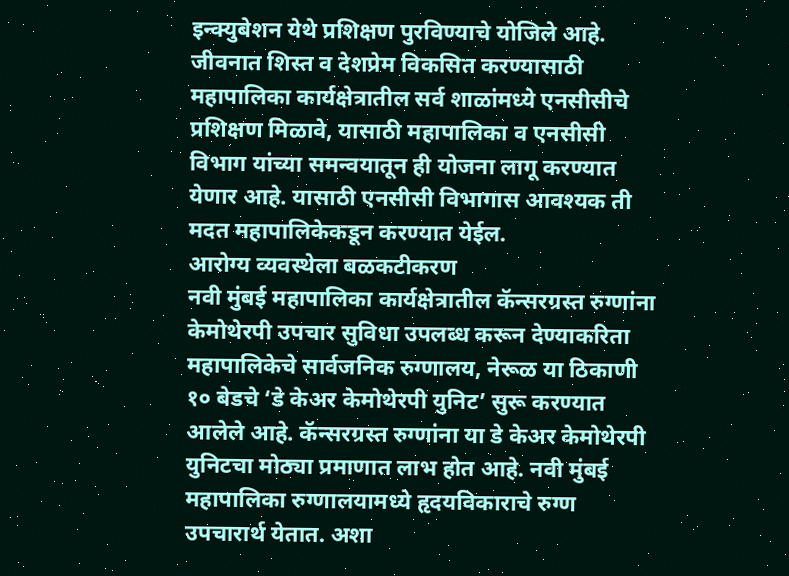इन्क्युबेशन येथे प्रशिक्षण पुरविण्याचे योजिले आहे. जीवनात शिस्त व देशप्रेम विकसित करण्यासाठी महापालिका कार्यक्षेत्रातील सर्व शाळांमध्ये एनसीसीचे प्रशिक्षण मिळावे, यासाठी महापालिका व एनसीसी विभाग यांच्या समन्वयातून ही योजना लागू करण्यात येणार आहे. यासाठी एनसीसी विभागास आवश्यक ती मदत महापालिकेकडून करण्यात येईल.
आरोग्य व्यवस्थेला बळकटीकरण
नवी मुंबई महापालिका कार्यक्षेत्रातील कॅन्सरग्रस्त रुग्णांना केमोथेरपी उपचार सुविधा उपलब्ध करून देण्याकरिता महापालिकेचे सार्वजनिक रुग्णालय, नेरूळ या ठिकाणी १० बेडचे ‘डे केअर केमोथेरपी युनिट’ सुरू करण्यात आलेले आहे. कॅन्सरग्रस्त रुग्णांना या डे केअर केमोथेरपी युनिटचा मोठ्या प्रमाणात लाभ होत आहे. नवी मुंबई महापालिका रुग्णालयामध्ये हृदयविकाराचे रुग्ण उपचारार्थ येतात. अशा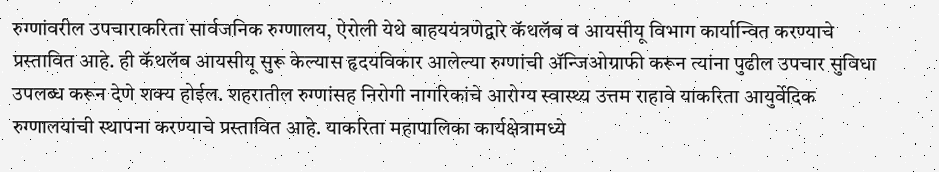रुग्णांवरील उपचाराकरिता सार्वजनिक रुग्णालय, ऐरोली येथे बाहययंत्रणेद्वारे कॅथलॅब व आयसीयू विभाग कार्यान्वित करण्याचे प्रस्तावित आहे. ही कॅथलॅब आयसीयू सुरू केल्यास हृदयविकार आलेल्या रुग्णांची ॲन्जिओग्राफी करून त्यांना पुढील उपचार सुविधा उपलब्ध करून देणे शक्य होईल. शहरातील रुग्णांसह निरोगी नागरिकांचे आरोग्य स्वास्थ्य उत्तम राहावे याकरिता आयुर्वेदिक रुग्णालयांची स्थापना करण्याचे प्रस्तावित आहे. याकरिता महापालिका कार्यक्षेत्रामध्ये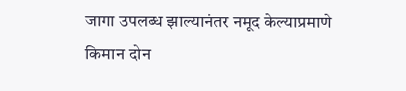जागा उपलब्ध झाल्यानंतर नमूद केल्याप्रमाणे किमान दोन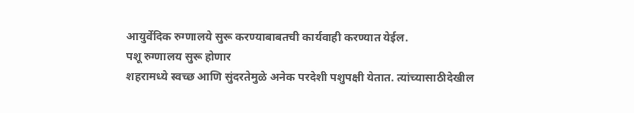आयुर्वेदिक रुग्णालये सुरू करण्याबाबतची कार्यवाही करण्यात येईल.
पशू रुग्णालय सुरू होणार
शहरामध्ये स्वच्छ आणि सुंदरतेमुळे अनेक परदेशी पशुपक्षी येतात. त्यांच्यासाठीदेखील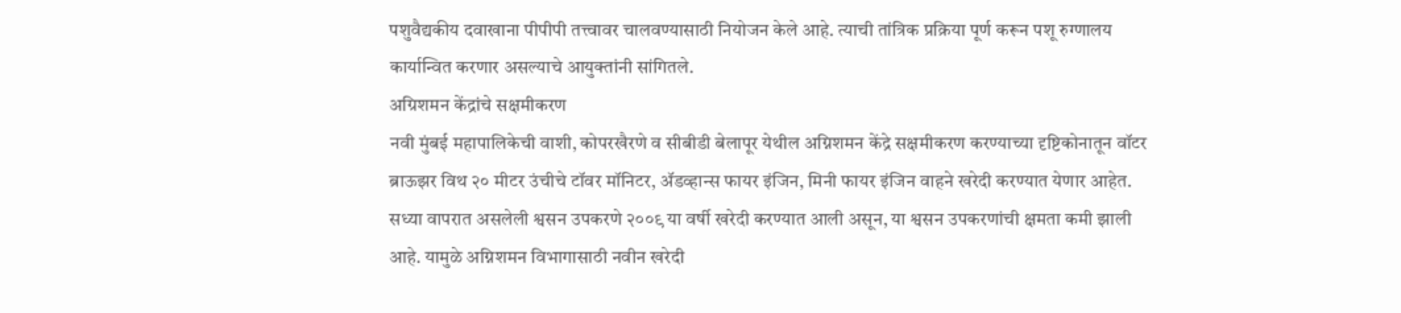पशुवैद्यकीय दवाखाना पीपीपी तत्त्वावर चालवण्यासाठी नियोजन केले आहे. त्याची तांत्रिक प्रक्रिया पूर्ण करून पशू रुग्णालय कार्यान्वित करणार असल्याचे आयुक्तांनी सांगितले.
अग्रिशमन केंद्रांचे सक्षमीकरण
नवी मुंबई महापालिकेची वाशी, कोपरखैरणे व सीबीडी बेलापूर येथील अग्निशमन केंद्रे सक्षमीकरण करण्याच्या दृष्टिकोनातून वॉटर ब्राऊझर विथ २० मीटर उंचीचे टॉवर मॉनिटर, ॲडव्हान्स फायर इंजिन, मिनी फायर इंजिन वाहने खरेदी करण्यात येणार आहेत. सध्या वापरात असलेली श्वसन उपकरणे २००९ या वर्षी खरेदी करण्यात आली असून, या श्वसन उपकरणांची क्षमता कमी झाली आहे. यामुळे अग्निशमन विभागासाठी नवीन खरेदी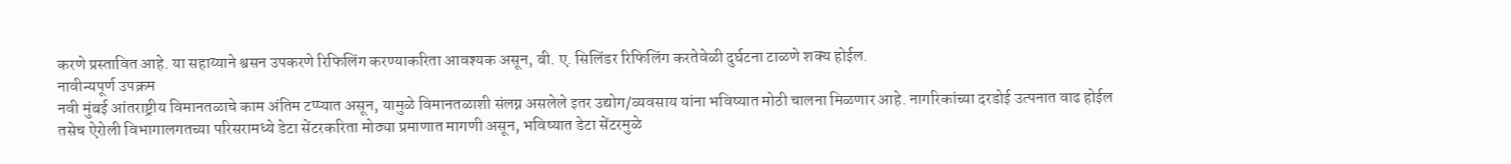करणे प्रस्तावित आहे. या सहाय्याने श्वसन उपकरणे रिफिलिंग करण्याकरिता आवश्यक असून, बी. ए. सिलिंडर रिफिलिंग करतेवेळी दुर्घटना टाळणे शक्य होईल.
नावीन्यपूर्ण उपक्रम
नवी मुंबई आंतराष्ट्रीय विमानतळाचे काम अंतिम टप्प्यात असून, यामुळे विमानतळाशी संलग्न असलेले इतर उद्योग/व्यवसाय यांना भविष्यात मोठी चालना मिळणार आहे. नागरिकांच्या दरडोई उत्पनात वाढ होईल तसेच ऐरोली विभागालगतच्या परिसरामध्ये डेटा सेंटरकरिता मोठ्या प्रमाणात मागणी असून, भविष्यात डेटा सेंटरमुळे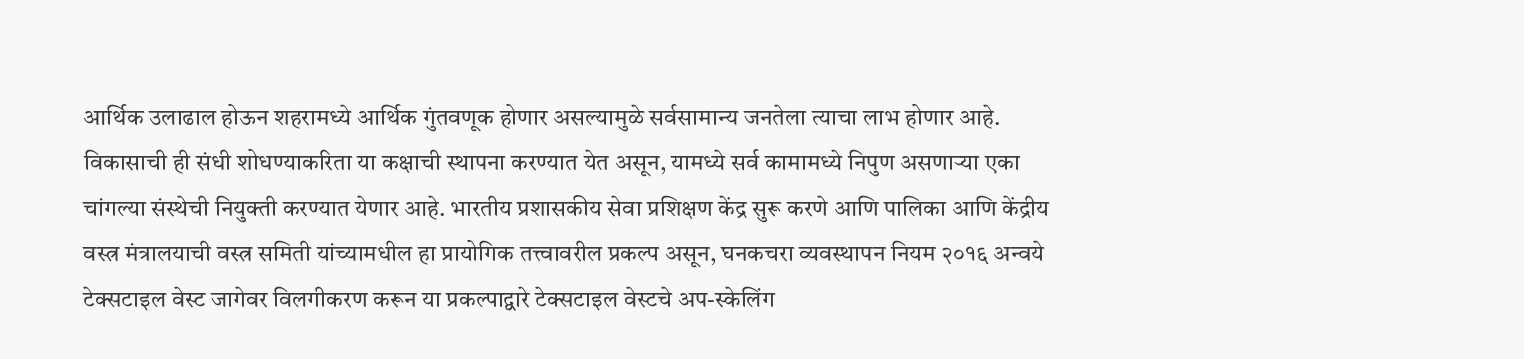आर्थिक उलाढाल होऊन शहरामध्ये आर्थिक गुंतवणूक होणार असल्यामुळे सर्वसामान्य जनतेला त्याचा लाभ होणार आहे. विकासाची ही संधी शोधण्याकरिता या कक्षाची स्थापना करण्यात येत असून, यामध्ये सर्व कामामध्ये निपुण असणाऱ्या एका चांगल्या संस्थेची नियुक्ती करण्यात येणार आहे. भारतीय प्रशासकीय सेवा प्रशिक्षण केंद्र सुरू करणे आणि पालिका आणि केंद्रीय वस्त्र मंत्रालयाची वस्त्र समिती यांच्यामधील हा प्रायोगिक तत्त्वावरील प्रकल्प असून, घनकचरा व्यवस्थापन नियम २०१६ अन्वये टेक्सटाइल वेस्ट जागेवर विलगीकरण करून या प्रकल्पाद्वारे टेक्सटाइल वेस्टचे अप-स्केलिंग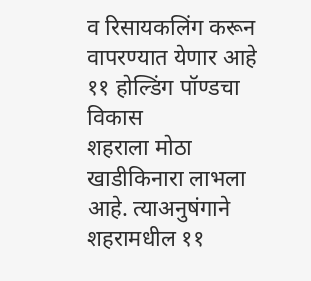व रिसायकलिंग करून वापरण्यात येणार आहे
११ होल्डिंग पॉण्डचा विकास
शहराला मोठा खाडीकिनारा लाभला आहे. त्याअनुषंगाने शहरामधील ११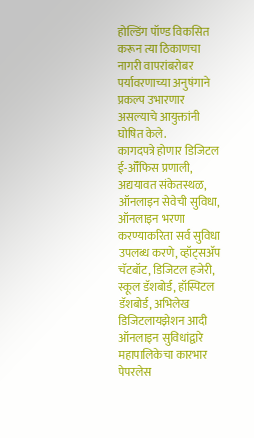होल्डिंग पॉण्ड विकसित करून त्या ठिकाणचा नागरी वापरांबरोबर पर्यावरणाच्या अनुषंगाने प्रकल्प उभारणार असल्याचे आयुक्तांनी घोषित केले.
कागदपत्रे होणार डिजिटल
ई-ऑॅफिस प्रणाली, अद्ययावत संकेतस्थळ, ऑनलाइन सेवेची सुविधा, ऑनलाइन भरणा करण्याकरिता सर्व सुविधा उपलब्ध करणे, व्हॉट्सॲप चॅटबॉट, डिजिटल हजेरी, स्कूल डॅशबोर्ड, हॉस्पिटल डॅशबोर्ड, अभिलेख डिजिटलायझेशन आदी ऑनलाइन सुविधांद्वारे महापालिकेचा कारभार पेपरलेस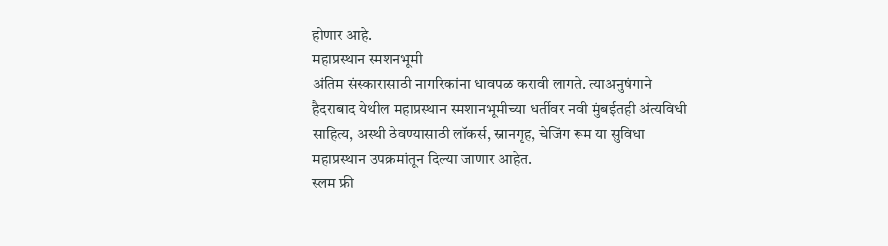होणार आहे.
महाप्रस्थान स्मशनभूमी
अंतिम संस्कारासाठी नागरिकांना धावपळ करावी लागते. त्याअनुषंगाने हैदराबाद येथील महाप्रस्थान स्मशानभूमीच्या धर्तीवर नवी मुंबईतही अंत्यविधी साहित्य, अस्थी ठेवण्यासाठी लॉकर्स, स्नानगृह, चेजिंग रूम या सुविधा महाप्रस्थान उपक्रमांतून दिल्या जाणार आहेत.
स्लम फ्री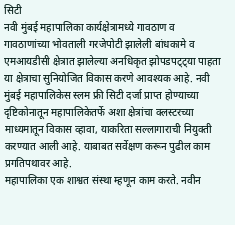सिटी
नवी मुंबई महापालिका कार्यक्षेत्रामध्ये गावठाण व गावठाणांच्या भोवताली गरजेपोटी झालेली बांधकामे व एमआयडीसी क्षेत्रात झालेल्या अनधिकृत झोपडपट्ट्या पाहता या क्षेत्राचा सुनियोजित विकास करणे आवश्यक आहे. नवी मुंबई महापालिकेस स्लम फ्री सिटी दर्जा प्राप्त होण्याच्या दृष्टिकोनातून महापालिकेतर्फे अशा क्षेत्रांचा क्लस्टरच्या माध्यमातून विकास व्हावा, याकरिता सल्लागाराची नियुक्ती करण्यात आली आहे. याबाबत सर्वेक्षण करून पुढील काम प्रगतिपथावर आहे.
महापालिका एक शाश्वत संस्था म्हणून काम करते. नवीन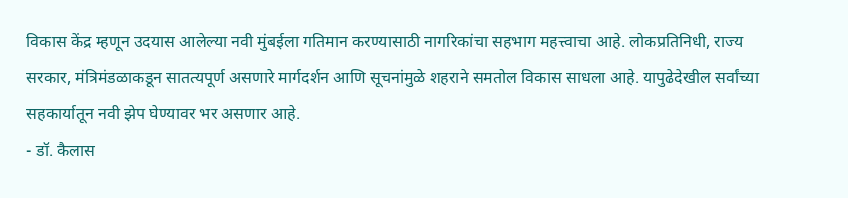विकास केंद्र म्हणून उदयास आलेल्या नवी मुंबईला गतिमान करण्यासाठी नागरिकांचा सहभाग महत्त्वाचा आहे. लोकप्रतिनिधी, राज्य सरकार, मंत्रिमंडळाकडून सातत्यपूर्ण असणारे मार्गदर्शन आणि सूचनांमुळे शहराने समतोल विकास साधला आहे. यापुढेदेखील सर्वांच्या सहकार्यातून नवी झेप घेण्यावर भर असणार आहे.
- डॉ. कैलास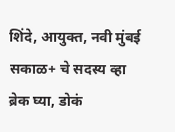शिंदे, आयुक्त, नवी मुंबई
सकाळ+ चे सदस्य व्हा
ब्रेक घ्या, डोकं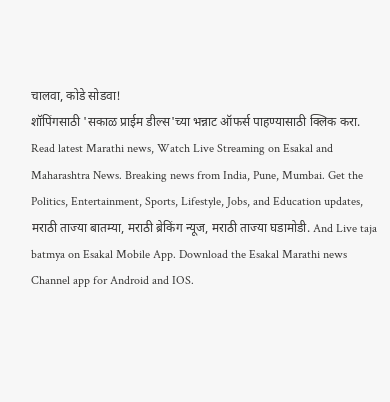चालवा, कोडे सोडवा!
शॉपिंगसाठी 'सकाळ प्राईम डील्स'च्या भन्नाट ऑफर्स पाहण्यासाठी क्लिक करा.
Read latest Marathi news, Watch Live Streaming on Esakal and Maharashtra News. Breaking news from India, Pune, Mumbai. Get the Politics, Entertainment, Sports, Lifestyle, Jobs, and Education updates, मराठी ताज्या बातम्या, मराठी ब्रेकिंग न्यूज, मराठी ताज्या घडामोडी. And Live taja batmya on Esakal Mobile App. Download the Esakal Marathi news Channel app for Android and IOS.